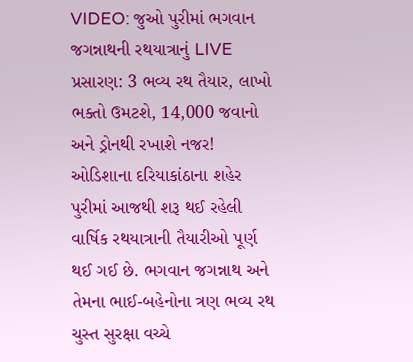VIDEO: જુઓ પુરીમાં ભગવાન જગન્નાથની રથયાત્રાનું LIVE પ્રસારણ: 3 ભવ્ય રથ તૈયાર, લાખો ભક્તો ઉમટશે, 14,000 જવાનો અને ડ્રોનથી રખાશે નજર!
ઓડિશાના દરિયાકાંઠાના શહેર પુરીમાં આજથી શરૂ થઈ રહેલી વાર્ષિક રથયાત્રાની તૈયારીઓ પૂર્ણ થઈ ગઈ છે. ભગવાન જગન્નાથ અને તેમના ભાઈ-બહેનોના ત્રણ ભવ્ય રથ ચુસ્ત સુરક્ષા વચ્ચે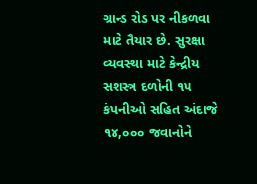ગ્રાન્ડ રોડ પર નીકળવા માટે તૈયાર છે. સુરક્ષા વ્યવસ્થા માટે કેન્દ્રીય સશસ્ત્ર દળોની ૧૫ કંપનીઓ સહિત અંદાજે ૧૪,૦૦૦ જવાનોને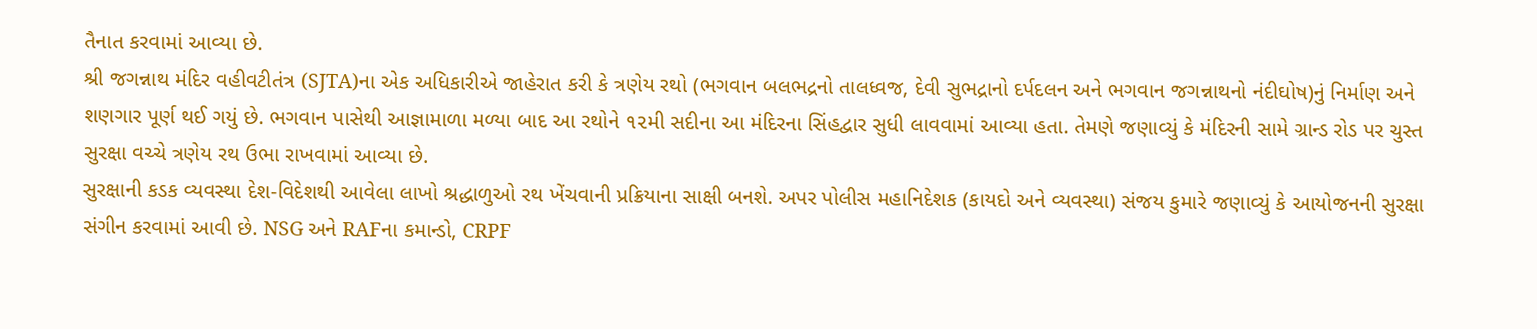તૈનાત કરવામાં આવ્યા છે.
શ્રી જગન્નાથ મંદિર વહીવટીતંત્ર (SJTA)ના એક અધિકારીએ જાહેરાત કરી કે ત્રણેય રથો (ભગવાન બલભદ્રનો તાલધ્વજ, દેવી સુભદ્રાનો દર્પદલન અને ભગવાન જગન્નાથનો નંદીઘોષ)નું નિર્માણ અને શણગાર પૂર્ણ થઈ ગયું છે. ભગવાન પાસેથી આજ્ઞામાળા મળ્યા બાદ આ રથોને ૧૨મી સદીના આ મંદિરના સિંહદ્વાર સુધી લાવવામાં આવ્યા હતા. તેમણે જણાવ્યું કે મંદિરની સામે ગ્રાન્ડ રોડ પર ચુસ્ત સુરક્ષા વચ્ચે ત્રણેય રથ ઉભા રાખવામાં આવ્યા છે.
સુરક્ષાની કડક વ્યવસ્થા દેશ-વિદેશથી આવેલા લાખો શ્રદ્ધાળુઓ રથ ખેંચવાની પ્રક્રિયાના સાક્ષી બનશે. અપર પોલીસ મહાનિદેશક (કાયદો અને વ્યવસ્થા) સંજય કુમારે જણાવ્યું કે આયોજનની સુરક્ષા સંગીન કરવામાં આવી છે. NSG અને RAFના કમાન્ડો, CRPF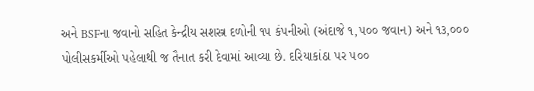અને BSFના જવાનો સહિત કેન્દ્રીય સશસ્ત્ર દળોની ૧૫ કંપનીઓ (અંદાજે ૧,૫૦૦ જવાન) અને ૧૩,૦૦૦ પોલીસકર્મીઓ પહેલાથી જ તૈનાત કરી દેવામાં આવ્યા છે. દરિયાકાંઠા પર ૫૦૦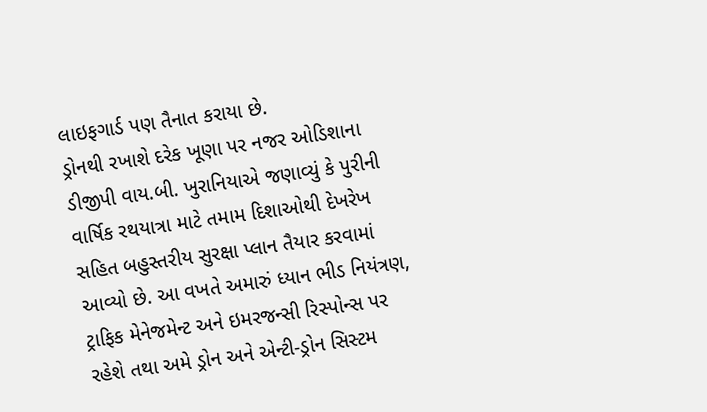લાઇફગાર્ડ પણ તૈનાત કરાયા છે.
ડ્રોનથી રખાશે દરેક ખૂણા પર નજર ઓડિશાના ડીજીપી વાય.બી. ખુરાનિયાએ જણાવ્યું કે પુરીની વાર્ષિક રથયાત્રા માટે તમામ દિશાઓથી દેખરેખ સહિત બહુસ્તરીય સુરક્ષા પ્લાન તૈયાર કરવામાં આવ્યો છે. આ વખતે અમારું ધ્યાન ભીડ નિયંત્રણ, ટ્રાફિક મેનેજમેન્ટ અને ઇમરજન્સી રિસ્પોન્સ પર રહેશે તથા અમે ડ્રોન અને એન્ટી-ડ્રોન સિસ્ટમ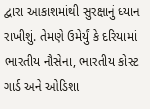દ્વારા આકાશમાંથી સુરક્ષાનું ધ્યાન રાખીશું. તેમણે ઉમેર્યું કે દરિયામાં ભારતીય નૌસેના, ભારતીય કોસ્ટ ગાર્ડ અને ઓડિશા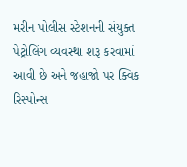મરીન પોલીસ સ્ટેશનની સંયુક્ત પેટ્રોલિંગ વ્યવસ્થા શરૂ કરવામાં આવી છે અને જહાજો પર ક્વિક રિસ્પોન્સ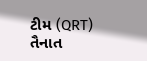ટીમ (QRT) તૈનાત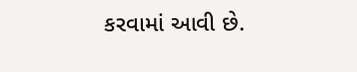કરવામાં આવી છે.